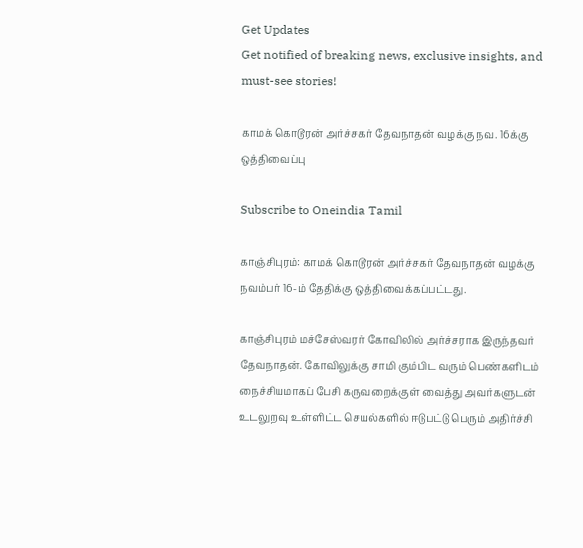Get Updates
Get notified of breaking news, exclusive insights, and must-see stories!

காமக் கொடூரன் அர்ச்சகர் தேவநாதன் வழக்கு நவ. 16க்கு ஒத்திவைப்பு

Subscribe to Oneindia Tamil

காஞ்சிபுரம்: காமக் கொடூரன் அர்ச்சகர் தேவநாதன் வழக்கு நவம்பர் 16-ம் தேதிக்கு ஒத்திவைக்கப்பட்டது.

காஞ்சிபுரம் மச்சேஸ்வரர் கோவிலில் அர்ச்சராக இருந்தவர் தேவநாதன். கோவிலுக்கு சாமி கும்பிட வரும் பெண்களிடம் நைச்சியமாகப் பேசி கருவறைக்குள் வைத்து அவர்களுடன் உடலுறவு உள்ளிட்ட செயல்களில் ஈடுபட்டு பெரும் அதிர்ச்சி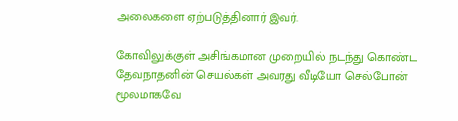அலைகளை ஏற்படுத்தினார் இவர்.

கோவிலுக்குள் அசிங்கமான முறையில் நடந்து கொண்ட தேவநாதனின் செயல்கள் அவரது வீடியோ செல்போன் மூலமாகவே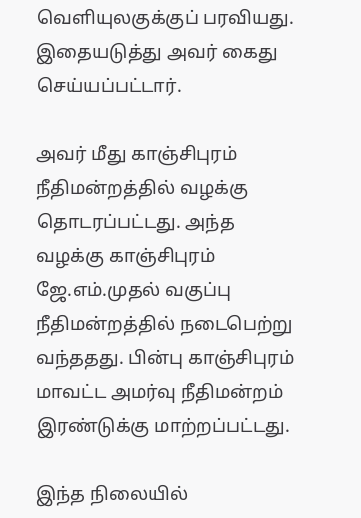வெளியுலகுக்குப் பரவியது. இதையடுத்து அவர் கைது செய்யப்பட்டார்.

அவர் மீது காஞ்சிபுரம் நீதிமன்றத்தில் வழக்கு தொடரப்பட்டது. அந்த வழக்கு காஞ்சிபுரம் ஜே.எம்.முதல் வகுப்பு நீதிமன்றத்தில் நடைபெற்று வந்ததது. பின்பு காஞ்சிபுரம் மாவட்ட அமர்வு நீதிமன்றம் இரண்டுக்கு மாற்றப்பட்டது.

இந்த நிலையில்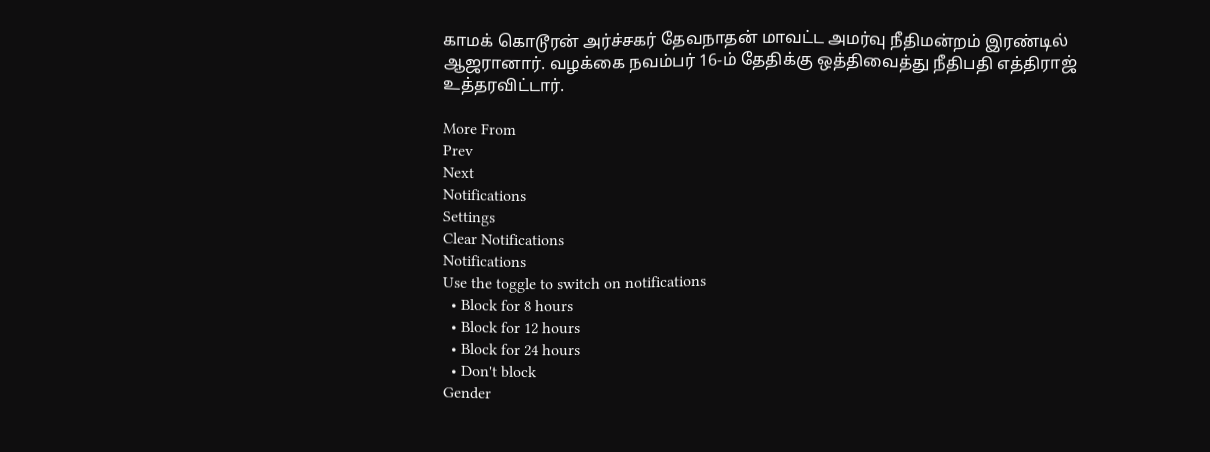காமக் கொடூரன் அர்ச்சகர் தேவநாதன் மாவட்ட அமர்வு நீதிமன்றம் இரண்டில் ஆஜரானார். வழக்கை நவம்பர் 16-ம் தேதிக்கு ஒத்திவைத்து நீதிபதி எத்திராஜ் உத்தரவிட்டார்.

More From
Prev
Next
Notifications
Settings
Clear Notifications
Notifications
Use the toggle to switch on notifications
  • Block for 8 hours
  • Block for 12 hours
  • Block for 24 hours
  • Don't block
Gender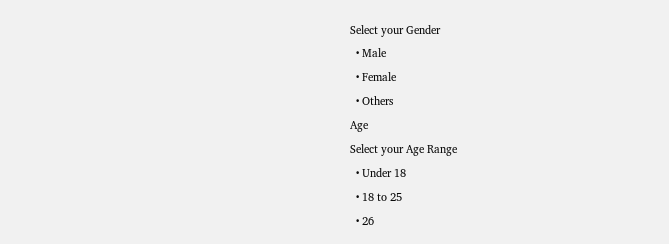Select your Gender
  • Male
  • Female
  • Others
Age
Select your Age Range
  • Under 18
  • 18 to 25
  • 26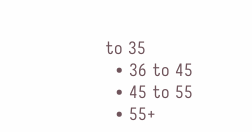to 35
  • 36 to 45
  • 45 to 55
  • 55+